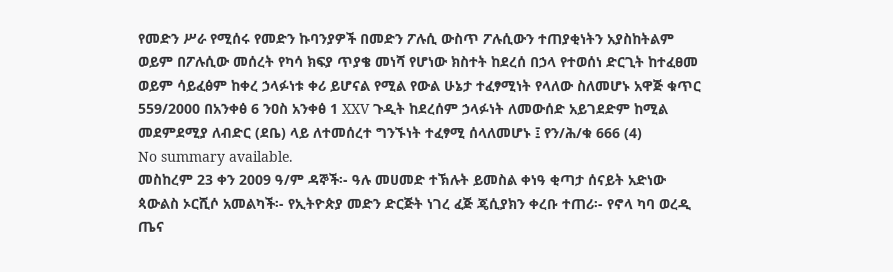የመድን ሥራ የሚሰሩ የመድን ኩባንያዎች በመድን ፖሉሲ ውስጥ ፖሉሲውን ተጠያቂነትን አያስከትልም ወይም በፖሉሲው መሰረት የካሳ ክፍያ ጥያቄ መነሻ የሆነው ክስተት ከደረሰ በኃላ የተወሰነ ድርጊት ከተፈፀመ ወይም ሳይፈፅም ከቀረ ኃላፉነቱ ቀሪ ይሆናል የሚል የውል ሁኔታ ተፈፃሚነት የላለው ስለመሆኑ አዋጅ ቁጥር 559/2000 በአንቀፅ 6 ንዐስ አንቀፅ 1 XXV ጉዲት ከደረሰም ኃላፉነት ለመውሰድ አይገደድም ከሚል መደምደሚያ ለብድር (ደቤ) ላይ ለተመሰረተ ግንኙነት ተፈፃሚ ሰላለመሆኑ ፤ የን/ሕ/ቁ 666 (4)
No summary available.
መስከረም 23 ቀን 2009 ዓ/ም ዳኞች፡- ዓሉ መሀመድ ተኽሉት ይመስል ቀነዓ ቂጣታ ሰናይት አድነው ጳውልስ ኦርሺሶ አመልካች፡- የኢትዮጵያ መድን ድርጅት ነገረ ፈጅ ጄሲያክን ቀረቡ ተጠሪ፡- የኖላ ካባ ወረዲ ጤና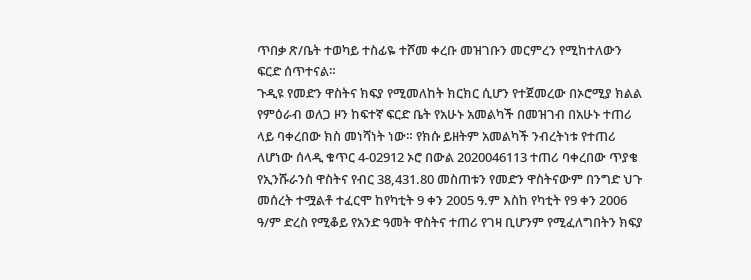ጥበቃ ጽ/ቤት ተወካይ ተስፊዬ ተሾመ ቀረቡ መዝገቡን መርምረን የሚከተለውን ፍርድ ሰጥተናል።
ጉዲዩ የመድን ዋስትና ክፍያ የሚመለከት ክርክር ሲሆን የተጀመረው በኦሮሚያ ክልል የምዕራብ ወለጋ ዞን ከፍተኛ ፍርድ ቤት የአሁኑ አመልካች በመዝገብ በአሁኑ ተጠሪ ላይ ባቀረበው ክስ መነሻነት ነው። የክሱ ይዘትም አመልካች ንብረትነቱ የተጠሪ ለሆነው ሰላዲ ቁጥር 4-02912 ኦሮ በውል 2020046113 ተጠሪ ባቀረበው ጥያቄ የኢንሹራንስ ዋስትና የብር 38,431.80 መስጠቱን የመድን ዋስትናውም በንግድ ህጉ መሰረት ተሟልቶ ተፈርሞ ከየካቲት 9 ቀን 2005 ዓ.ም እስከ የካቲት የ9 ቀን 2006 ዓ/ም ድረስ የሚቆይ የአንድ ዓመት ዋስትና ተጠሪ የገዛ ቢሆንም የሚፈለግበትን ክፍያ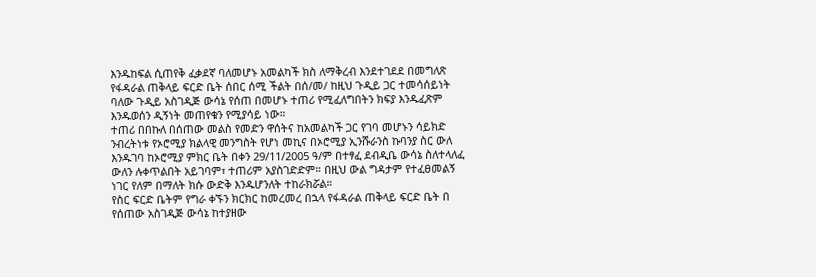እንዱከፍል ሲጠየቅ ፈቃደኛ ባለመሆኑ አመልካች ክስ ለማቅረብ እንደተገደደ በመግለጽ የፋዳራል ጠቅላይ ፍርድ ቤት ሰበር ሰሚ ችልት በሰ/መ/ ከዚህ ጉዲይ ጋር ተመሳሰይነት ባለው ጉዲይ አስገዲጅ ውሳኔ የሰጠ በመሆኑ ተጠሪ የሚፈለግበትን ክፍያ እንዱፈጽም እንዱወሰን ዲኝነት መጠየቁን የሚያሳይ ነው።
ተጠሪ በበኩለ በሰጠው መልስ የመድን ዋሰትና ከአመልካች ጋር የገባ መሆኑን ሳይክድ ንብረትነቱ የኦሮሚያ ክልላዊ መንግስት የሆነ መኪና በኦሮሚያ ኢንሹራንስ ኩባንያ ስር ውለ እንዱገባ ከኦሮሚያ ምክር ቤት በቀን 29/11/2005 ዓ/ም በተፃፈ ደብዲቤ ውሳኔ ስለተላለፈ ውለን ሉቀጥልበት አይገባም፣ ተጠሪም አያስገድድም። በዚህ ውል ግዳታም የተፈፀመልኝ ነገር የለም በማለት ክሱ ውድቅ እንዱሆንለት ተከራክሯል።
የስር ፍርድ ቤትም የግራ ቀኙን ክርክር ከመረመረ በኋላ የፋዳራል ጠቅላይ ፍርድ ቤት በ
የሰጠው አስገዲጅ ውሳኔ ከተያዘው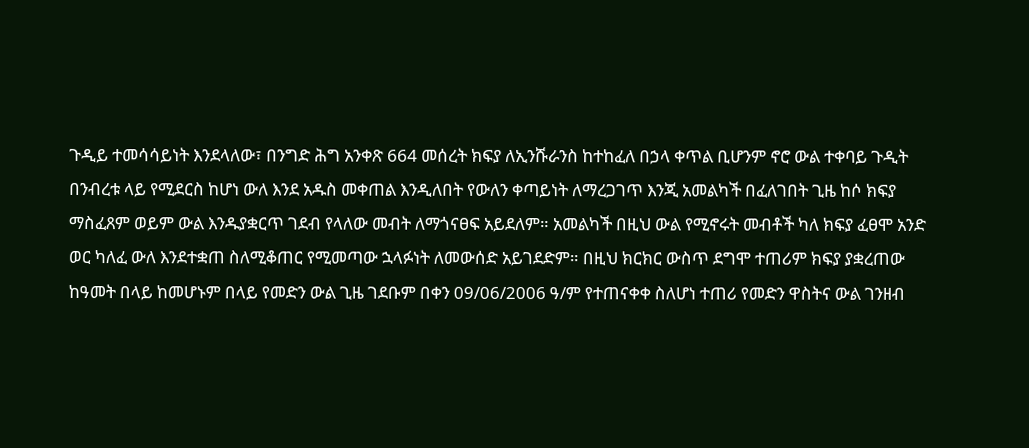ጉዲይ ተመሳሳይነት እንደላለው፣ በንግድ ሕግ አንቀጽ 664 መሰረት ክፍያ ለኢንሹራንስ ከተከፈለ በኃላ ቀጥል ቢሆንም ኖሮ ውል ተቀባይ ጉዲት በንብረቱ ላይ የሚደርስ ከሆነ ውለ እንደ አዱስ መቀጠል እንዲለበት የውለን ቀጣይነት ለማረጋገጥ እንጂ አመልካች በፈለገበት ጊዜ ከሶ ክፍያ ማስፈጸም ወይም ውል እንዱያቋርጥ ገደብ የላለው መብት ለማጎናፀፍ አይደለም። አመልካች በዚህ ውል የሚኖሩት መብቶች ካለ ክፍያ ፈፀሞ አንድ ወር ካለፈ ውለ እንደተቋጠ ስለሚቆጠር የሚመጣው ኋላፉነት ለመውሰድ አይገደድም። በዚህ ክርክር ውስጥ ደግሞ ተጠሪም ክፍያ ያቋረጠው ከዓመት በላይ ከመሆኑም በላይ የመድን ውል ጊዜ ገደቡም በቀን 09/06/2006 ዓ/ም የተጠናቀቀ ስለሆነ ተጠሪ የመድን ዋስትና ውል ገንዘብ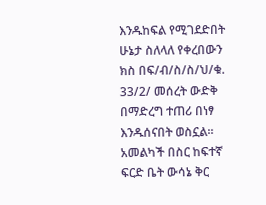እንዱከፍል የሚገደድበት ሁኔታ ስለላለ የቀረበውን ክስ በፍ/ብ/ስ/ስ/ህ/ቁ.
33/2/ መሰረት ውድቅ በማድረግ ተጠሪ በነፃ እንዱሰናበት ወስኗል።
አመልካች በስር ከፍተኛ ፍርድ ቤት ውሳኔ ቅር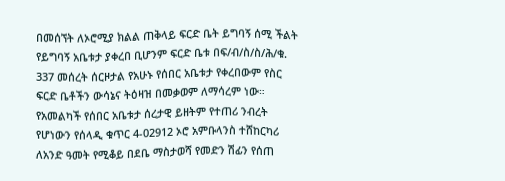በመሰኘት ለኦሮሚያ ክልል ጠቅላይ ፍርድ ቤት ይግባኝ ሰሚ ችልት የይግባኝ አቤቱታ ያቀረበ ቢሆንም ፍርድ ቤቱ በፍ/ብ/ስ/ስ/ሕ/ቁ. 337 መሰረት ሰርዞታል የአሁኑ የሰበር አቤቱታ የቀረበውም የስር ፍርድ ቤቶችን ውሳኔና ትዕዛዝ በመቃወም ለማሳረም ነው። የአመልካች የሰበር አቤቱታ ሰረታዊ ይዘትም የተጠሪ ንብረት የሆነውን የሰላዲ ቁጥር 4-02912 ኦሮ አምቡላንስ ተሸከርካሪ ለአንድ ዓመት የሚቆይ በደቤ ማስታወሻ የመድን ሽፊን የሰጠ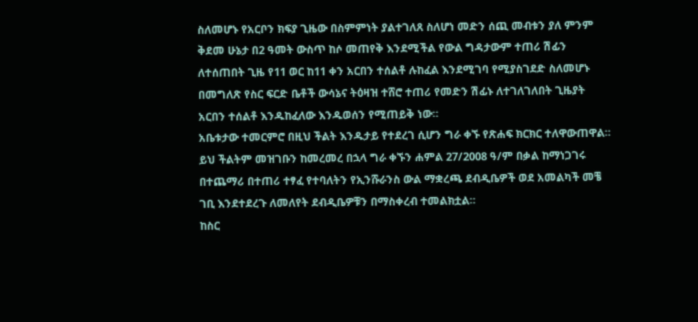ስለመሆኑ የአርቦን ክፍያ ጊዜው በስምምነት ያልተገለጸ ስለሆነ መድን ሰጪ መብቱን ያለ ምንም ቅደመ ሁኔታ በ2 ዓመት ውስጥ ከሶ መጠየቅ እንደሚችል የውል ግዳታውም ተጠሪ ሽፊን ለተሰጠበት ጊዜ የ11 ወር ከ11 ቀን አርበን ተሰልቶ ሉከፈል እንደሚገባ የሚያስገደድ ስለመሆኑ በመግለጽ የስር ፍርድ ቤቶች ውሳኔና ትዕዛዝ ተሸሮ ተጠሪ የመድን ሽፊኑ ለተገለገለበት ጊዜያት አርበን ተሰልቶ እንዱከፈለው እንዱወሰን የሚጠይቅ ነው።
አቤቱታው ተመርምሮ በዚህ ችልት እንዱታይ የተደረገ ሲሆን ግራ ቀኙ የጽሐፍ ክርክር ተለዋውጠዋል።
ይህ ችልትም መዝገቡን ከመረመረ በኋላ ግራ ቀኙን ሐምል 27/2008 ዓ/ም በቃል ከማነጋገሩ በተጨማሪ በተጠሪ ተፃፈ የተባለትን የኢንሹራንስ ውል ማቋረጫ ደብዲቤዎች ወደ አመልካች መቼ ገቢ እንደተደረጉ ለመለየት ደብዲቤዎቹን በማስቀረብ ተመልክቷል።
ከስር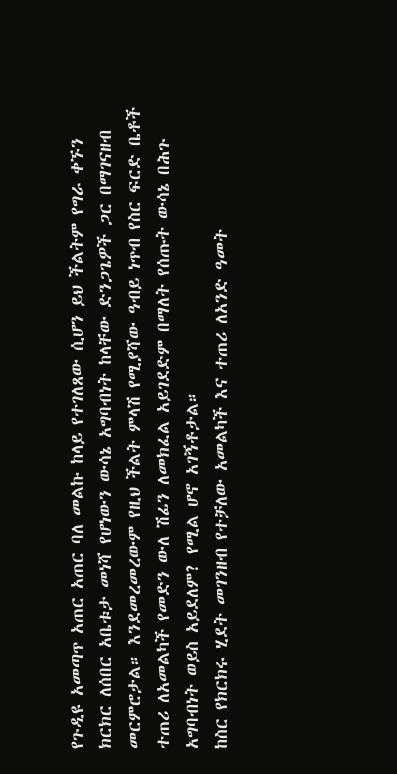የጉዲዩ አመጣጥ አጠር አጠር ባለ መልኩ ከላይ የተገለጸው ሲሆን ይህ ችልትም የግራ ቀኙን ክርክር ለሰበር አቤቱታ መነሻ የሆነውን ውሳኔ አግባብነት ከላቸው ድንጋጌዎች ጋር በማገናዘብ መርምሮታል። እንደመረመረውም የዚህ ችልት ምላሽ የሚያሻው ዓብይ ነጥብ የስር ፍርድ ቤቶች ተጠሪ ለአመልካች የመድን ውለ ሽፊን ለመክፈል አይገደድም በማለት የሰጡት ውሳኔ በሕጉ አግባብነት ወይስ አይደለም? የሚል ሆኖ አገኝቶታል።
ከስር የክርክሩ ሂደት መገንዘብ የተቻለው አመልካች እና ተጠሪ ለአንድ ዓመት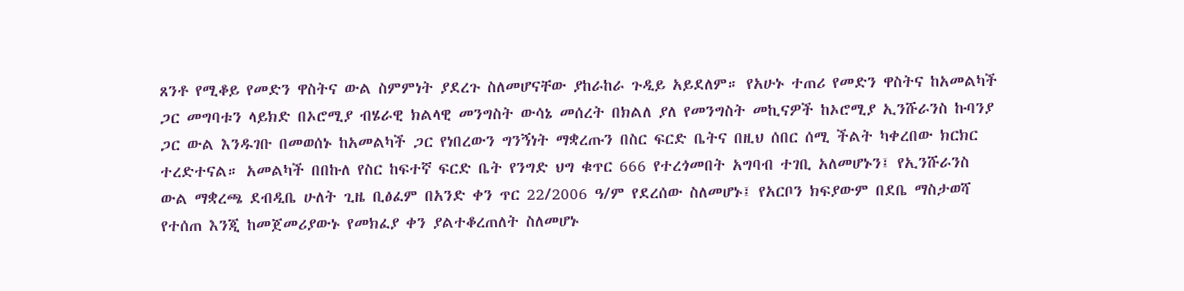ጸንቶ የሚቆይ የመድን ዋስትና ውል ስምምነት ያደረጉ ስለመሆናቸው ያከራከራ ጉዲይ አይደለም። የአሁኑ ተጠሪ የመድን ዋስትና ከአመልካች ጋር መግባቱን ላይክድ በኦሮሚያ ብሄራዊ ክልላዊ መንግስት ውሳኔ መሰረት በክልለ ያለ የመንግስት መኪናዎች ከኦሮሚያ ኢንሹራንስ ኩባንያ ጋር ውል እንዱገቡ በመወሰኑ ከአመልካች ጋር የነበረውን ግንኝነት ማቋረጡን በስር ፍርድ ቤትና በዚህ ሰበር ሰሚ ችልት ካቀረበው ክርክር ተረድተናል። አመልካች በበኩለ የስር ከፍተኛ ፍርድ ቤት የንግድ ህግ ቁጥር 666 የተረጎመበት አግባብ ተገቢ አለመሆኑን፤ የኢንሹራንስ ውል ማቋረጫ ደብዲቤ ሁለት ጊዜ ቢፅፈም በአንድ ቀን ጥር 22/2006 ዓ/ም የደረሰው ስለመሆኑ፤ የአርቦን ክፍያውም በደቤ ማስታወሻ የተሰጠ እንጂ ከመጀመሪያውኑ የመክፈያ ቀን ያልተቆረጠለት ስለመሆኑ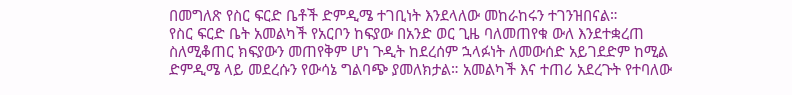በመግለጽ የስር ፍርድ ቤቶች ድምዲሜ ተገቢነት እንደላለው መከራከሩን ተገንዝበናል።
የስር ፍርድ ቤት አመልካች የአርቦን ከፍያው በአንድ ወር ጊዜ ባለመጠየቁ ውለ እንደተቋረጠ ስለሚቆጠር ክፍያውን መጠየቅም ሆነ ጉዲት ከደረሰም ኋላፉነት ለመውሰድ አይገደድም ከሚል ድምዲሜ ላይ መደረሱን የውሳኔ ግልባጭ ያመለክታል። አመልካች እና ተጠሪ አደረጉት የተባለው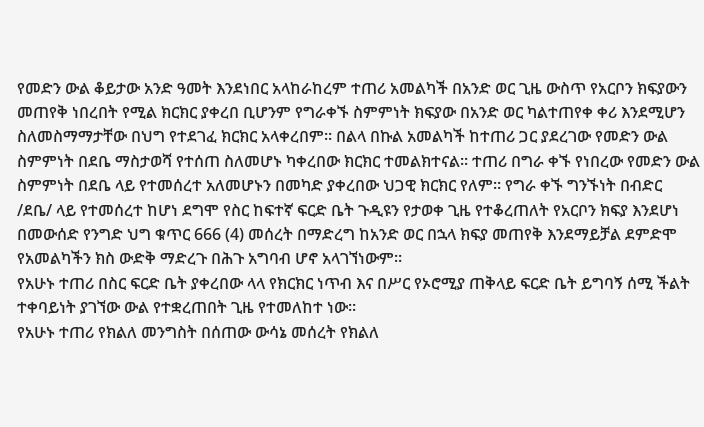የመድን ውል ቆይታው አንድ ዓመት እንደነበር አላከራከረም ተጠሪ አመልካች በአንድ ወር ጊዜ ውስጥ የአርቦን ክፍያውን መጠየቅ ነበረበት የሚል ክርክር ያቀረበ ቢሆንም የግራቀኙ ስምምነት ክፍያው በአንድ ወር ካልተጠየቀ ቀሪ እንደሚሆን ስለመስማማታቸው በህግ የተደገፈ ክርክር አላቀረበም። በልላ በኩል አመልካች ከተጠሪ ጋር ያደረገው የመድን ውል ስምምነት በደቤ ማስታወሻ የተሰጠ ስለመሆኑ ካቀረበው ክርክር ተመልክተናል። ተጠሪ በግራ ቀኙ የነበረው የመድን ውል ስምምነት በደቤ ላይ የተመሰረተ አለመሆኑን በመካድ ያቀረበው ህጋዊ ክርክር የለም። የግራ ቀኙ ግንኙነት በብድር /ደቤ/ ላይ የተመሰረተ ከሆነ ደግሞ የስር ከፍተኛ ፍርድ ቤት ጉዲዩን የታወቀ ጊዜ የተቆረጠለት የአርቦን ክፍያ እንደሆነ በመውሰድ የንግድ ህግ ቁጥር 666 (4) መሰረት በማድረግ ከአንድ ወር በኋላ ክፍያ መጠየቅ እንደማይቻል ደምድሞ የአመልካችን ክስ ውድቅ ማድረጉ በሕጉ አግባብ ሆኖ አላገኘነውም።
የአሁኑ ተጠሪ በስር ፍርድ ቤት ያቀረበው ላላ የክርክር ነጥብ እና በሥር የኦሮሚያ ጠቅላይ ፍርድ ቤት ይግባኝ ሰሚ ችልት ተቀባይነት ያገኘው ውል የተቋረጠበት ጊዜ የተመለከተ ነው።
የአሁኑ ተጠሪ የክልለ መንግስት በሰጠው ውሳኔ መሰረት የክልለ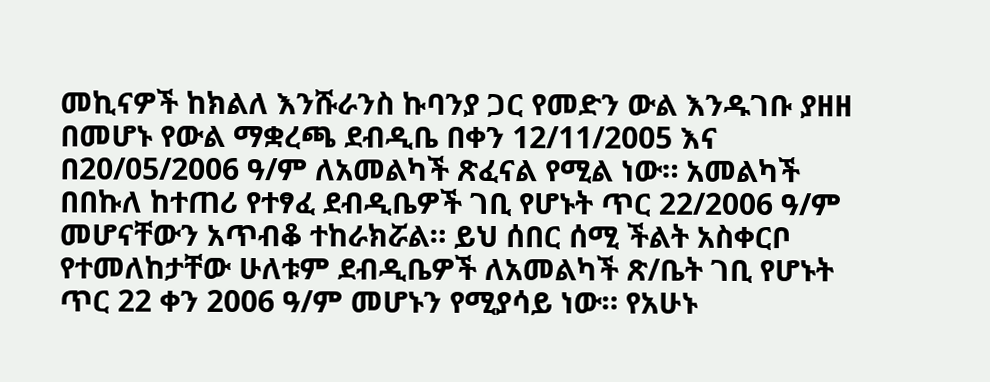መኪናዎች ከክልለ እንሹራንስ ኩባንያ ጋር የመድን ውል እንዱገቡ ያዘዘ በመሆኑ የውል ማቋረጫ ደብዲቤ በቀን 12/11/2005 እና በ20/05/2006 ዓ/ም ለአመልካች ጽፈናል የሚል ነው። አመልካች በበኩለ ከተጠሪ የተፃፈ ደብዲቤዎች ገቢ የሆኑት ጥር 22/2006 ዓ/ም መሆናቸውን አጥብቆ ተከራክሯል። ይህ ሰበር ሰሚ ችልት አስቀርቦ የተመለከታቸው ሁለቱም ደብዲቤዎች ለአመልካች ጽ/ቤት ገቢ የሆኑት ጥር 22 ቀን 2006 ዓ/ም መሆኑን የሚያሳይ ነው። የአሁኑ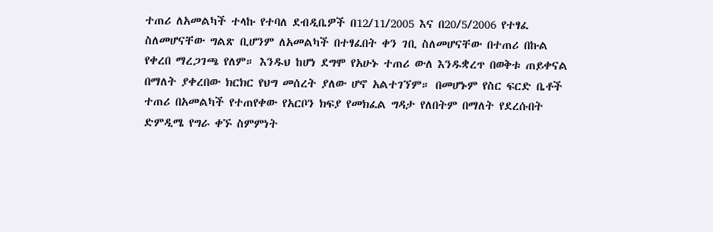ተጠሪ ለአመልካች ተላኩ የተባለ ደብዲቤዎች በ12/11/2005 እና በ20/5/2006 የተፃፈ ስለመሆናቸው ግልጽ ቢሆንም ለአመልካች በተፃፈበት ቀን ገቢ ስለመሆናቸው በተጠሪ በኩል የቀረበ ማረጋገጫ የለም። እንዱህ ከሆነ ደግሞ የአሁኑ ተጠሪ ውለ እንዱቋረጥ በወቅቱ ጠይቀናል በማለት ያቀረበው ክርክር የህግ መሰረት ያለው ሆኖ አልተገኘም። በመሆኑም የስር ፍርድ ቤቶች ተጠሪ በአመልካች የተጠየቀው የአርቦን ክፍያ የመክፈል ግዳታ የለበትም በማለት የደረሱበት ድምዲሜ የግራ ቀኙ ስምምነት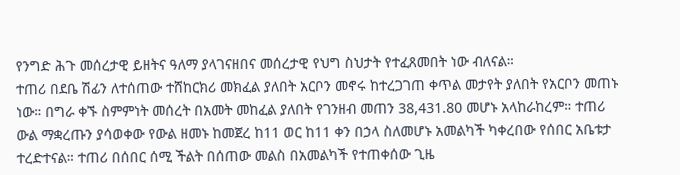የንግድ ሕጉ መሰረታዊ ይዘትና ዓለማ ያላገናዘበና መሰረታዊ የህግ ስህታት የተፈጸመበት ነው ብለናል።
ተጠሪ በደቤ ሽፊን ለተሰጠው ተሸከርክሪ መክፈል ያለበት አርቦን መኖሩ ከተረጋገጠ ቀጥል መታየት ያለበት የአርቦን መጠኑ ነው። በግራ ቀኙ ስምምነት መሰረት በአመት መከፈል ያለበት የገንዘብ መጠን 38,431.80 መሆኑ አላከራከረም። ተጠሪ ውል ማቋረጡን ያሳወቀው የውል ዘመኑ ከመጀረ ከ11 ወር ከ11 ቀን በኃላ ስለመሆኑ አመልካች ካቀረበው የሰበር አቤቱታ ተረድተናል። ተጠሪ በሰበር ሰሚ ችልት በሰጠው መልስ በአመልካች የተጠቀሰው ጊዜ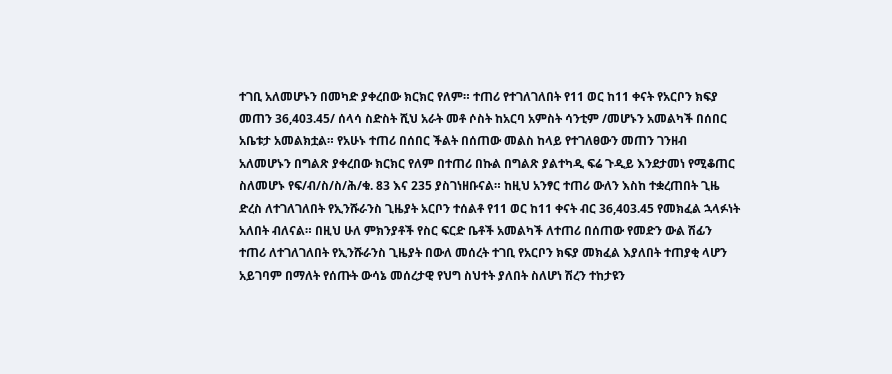ተገቢ አለመሆኑን በመካድ ያቀረበው ክርክር የለም። ተጠሪ የተገለገለበት የ11 ወር ከ11 ቀናት የአርቦን ክፍያ መጠን 36,403.45/ ሰላሳ ስድስት ሺህ አራት መቶ ሶስት ከአርባ አምስት ሳንቲም /መሆኑን አመልካች በሰበር አቤቱታ አመልክቷል። የአሁኑ ተጠሪ በሰበር ችልት በሰጠው መልስ ከላይ የተገለፀውን መጠን ገንዘብ አለመሆኑን በግልጽ ያቀረበው ክርክር የለም በተጠሪ በኩል በግልጽ ያልተካዲ ፍሬ ጉዲይ እንደታመነ የሚቆጠር ስለመሆኑ የፍ/ብ/ስ/ስ/ሕ/ቁ. 83 እና 235 ያስገነዘቡናል። ከዚህ አንፃር ተጠሪ ውለን እስከ ተቋረጠበት ጊዜ ድረስ ለተገለገለበት የኢንሹራንስ ጊዜያት አርቦን ተሰልቶ የ11 ወር ከ11 ቀናት ብር 36,403.45 የመክፈል ኋላፉነት አለበት ብለናል። በዚህ ሁለ ምክንያቶች የስር ፍርድ ቤቶች አመልካች ለተጠሪ በሰጠው የመድን ውል ሽፊን ተጠሪ ለተገለገለበት የኢንሹራንስ ጊዜያት በውለ መሰረት ተገቢ የአርቦን ክፍያ መክፈል እያለበት ተጠያቂ ላሆን አይገባም በማለት የሰጡት ውሳኔ መሰረታዊ የህግ ስህተት ያለበት ስለሆነ ሽረን ተከታዩን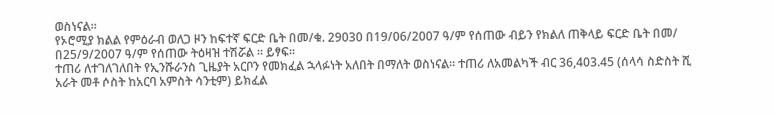ወስነናል።
የኦሮሚያ ክልል የምዕራብ ወለጋ ዞን ከፍተኛ ፍርድ ቤት በመ/ቁ. 29030 በ19/06/2007 ዓ/ም የሰጠው ብይን የክልለ ጠቅላይ ፍርድ ቤት በመ/ በ25/9/2007 ዓ/ም የሰጠው ትዕዛዝ ተሽሯል ። ይፃፍ።
ተጠሪ ለተገለገለበት የኢንሹራንስ ጊዜያት አርቦን የመክፈል ኋላፉነት አለበት በማለት ወስነናል። ተጠሪ ለአመልካች ብር 36,403.45 (ሰላሳ ስድስት ሺ አራት መቶ ሶስት ከአርባ አምስት ሳንቲም) ይክፈል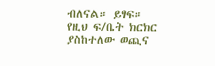ብለናል። ይፃፍ።
የዚህ ፍ/ቤት ክርክር ያስከተለው ወጪና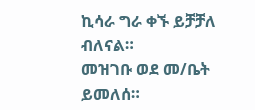ኪሳራ ግራ ቀኙ ይቻቻለ ብለናል።
መዝገቡ ወደ መ/ቤት ይመለሰ።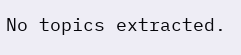No topics extracted.